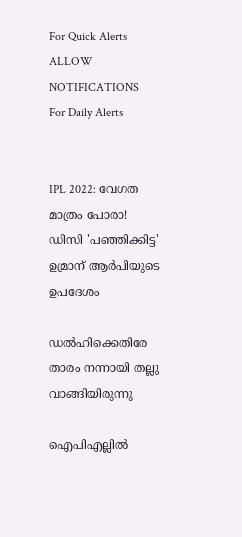For Quick Alerts
ALLOW NOTIFICATIONS
For Daily Alerts


IPL 2022: വേഗത മാത്രം പോരാ! ഡിസി 'പഞ്ഞിക്കിട്ട' ഉമ്രാന് ആര്‍പിയുടെ ഉപദേശം

ഡല്‍ഹിക്കെതിരേ താരം നന്നായി തല്ലു വാങ്ങിയിരുന്നു

ഐപിഎല്ലില്‍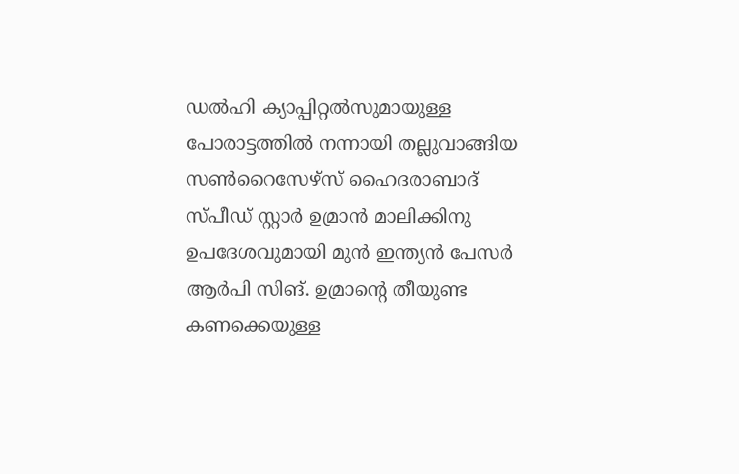ഡല്‍ഹി ക്യാപ്പിറ്റല്‍സുമായുള്ള പോരാട്ടത്തില്‍ നന്നായി തല്ലുവാങ്ങിയ സണ്‍റൈസേഴ്‌സ് ഹൈദരാബാദ് സ്പീഡ് സ്റ്റാര്‍ ഉമ്രാന്‍ മാലിക്കിനു ഉപദേശവുമായി മുന്‍ ഇന്ത്യന്‍ പേസര്‍ ആര്‍പി സിങ്. ഉമ്രാന്റെ തീയുണ്ട കണക്കെയുള്ള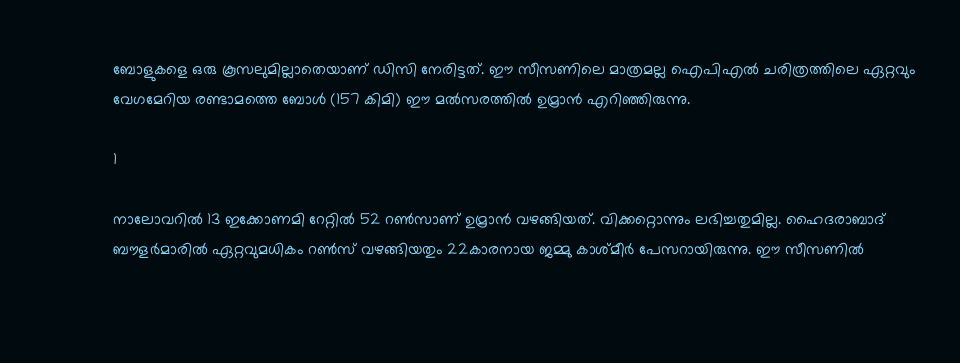ബോളുകളെ ഒരു കൂസലുമില്ലാതെയാണ് ഡിസി നേരിട്ടത്. ഈ സീസണിലെ മാത്രമല്ല ഐപിഎല്‍ ചരിത്രത്തിലെ ഏറ്റവും വേഗമേറിയ രണ്ടാമത്തെ ബോള്‍ (157 കിമി) ഈ മല്‍സരത്തില്‍ ഉമ്രാന്‍ എറിഞ്ഞിരുന്നു.

1

നാലോവറില്‍ 13 ഇക്കോണമി റേറ്റില്‍ 52 റണ്‍സാണ് ഉമ്രാന്‍ വഴങ്ങിയത്. വിക്കറ്റൊന്നും ലഭിച്ചതുമില്ല. ഹൈദരാബാദ് ബൗളര്‍മാരില്‍ ഏറ്റവുമധികം റണ്‍സ് വഴങ്ങിയതും 22കാരനായ ജമ്മു കാശ്മീര്‍ പേസറായിരുന്നു. ഈ സീസണില്‍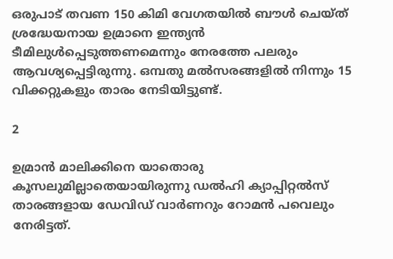ഒരുപാട് തവണ 150 കിമി വേഗതയില്‍ ബൗള്‍ ചെയ്ത് ശ്രദ്ധേയനായ ഉമ്രാനെ ഇന്ത്യന്‍ ടീമിലുള്‍പ്പെടുത്തണമെന്നും നേരത്തേ പലരും ആവശ്യപ്പെട്ടിരുന്നു. ഒമ്പതു മല്‍സരങ്ങളില്‍ നിന്നും 15 വിക്കറ്റുകളും താരം നേടിയിട്ടുണ്ട്.

2

ഉമ്രാന്‍ മാലിക്കിനെ യാതൊരു കൂസലുമില്ലാതെയായിരുന്നു ഡല്‍ഹി ക്യാപ്പിറ്റല്‍സ് താരങ്ങളായ ഡേവിഡ് വാര്‍ണറും റോമന്‍ പവെലും നേരിട്ടത്.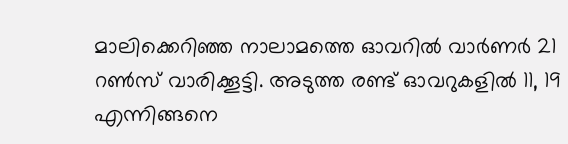മാലിക്കെറിഞ്ഞ നാലാമത്തെ ഓവറില്‍ വാര്‍ണര്‍ 21 റണ്‍സ് വാരിക്കൂട്ടി. അടുത്ത രണ്ട് ഓവറുകളില്‍ 11, 19 എന്നിങ്ങനെ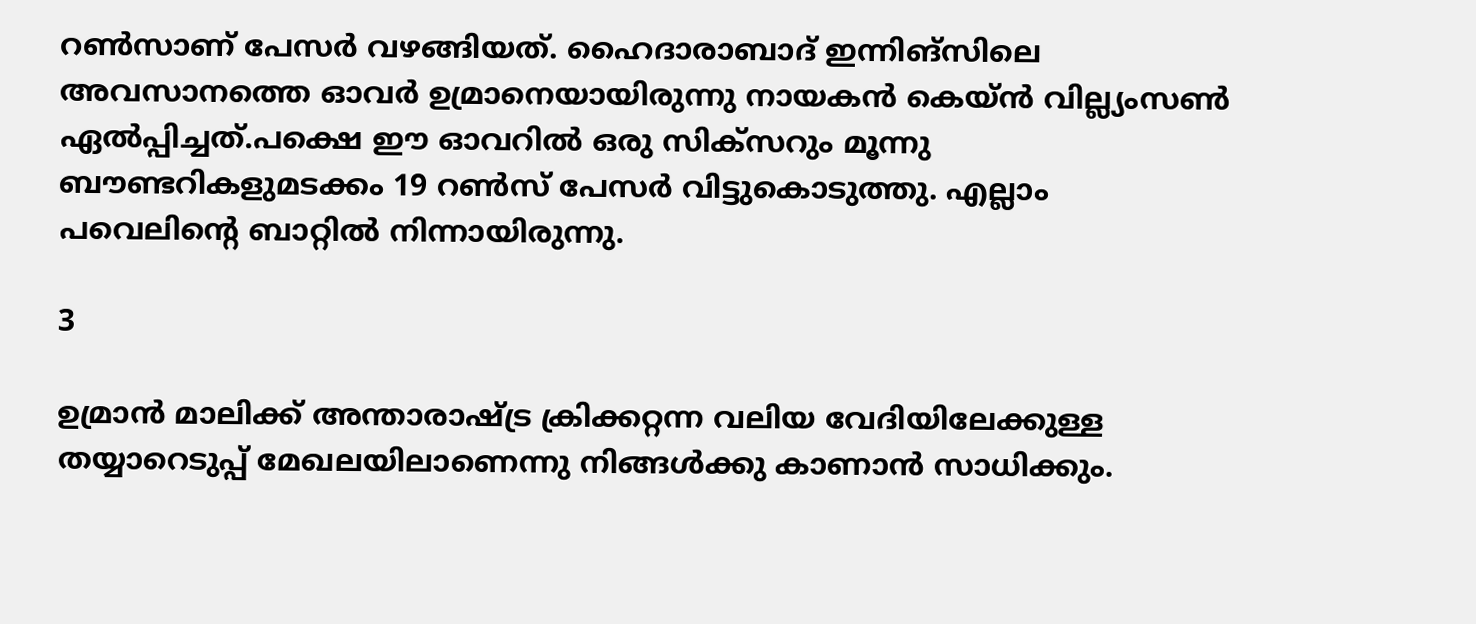റണ്‍സാണ് പേസര്‍ വഴങ്ങിയത്. ഹൈദാരാബാദ് ഇന്നിങ്‌സിലെ അവസാനത്തെ ഓവര്‍ ഉമ്രാനെയായിരുന്നു നായകന്‍ കെയ്ന്‍ വില്ല്യംസണ്‍ ഏല്‍പ്പിച്ചത്.പക്ഷെ ഈ ഓവറില്‍ ഒരു സിക്‌സറും മൂന്നു ബൗണ്ടറികളുമടക്കം 19 റണ്‍സ് പേസര്‍ വിട്ടുകൊടുത്തു. എല്ലാം പവെലിന്റെ ബാറ്റില്‍ നിന്നായിരുന്നു.

3

ഉമ്രാന്‍ മാലിക്ക് അന്താരാഷ്ട്ര ക്രിക്കറ്റന്ന വലിയ വേദിയിലേക്കുള്ള തയ്യാറെടുപ്പ് മേഖലയിലാണെന്നു നിങ്ങള്‍ക്കു കാണാന്‍ സാധിക്കും.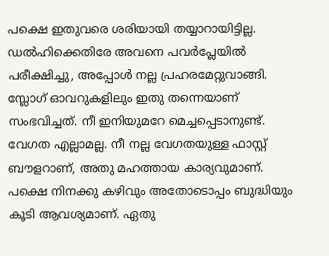പക്ഷെ ഇതുവരെ ശരിയായി തയ്യാറായിട്ടില്ല. ഡല്‍ഹിക്കെതിരേ അവനെ പവര്‍പ്ലേയില്‍ പരീക്ഷിച്ചു, അപ്പോള്‍ നല്ല പ്രഹരമേറ്റുവാങ്ങി. സ്ലോഗ് ഓവറുകളിലും ഇതു തന്നെയാണ് സംഭവിച്ചത്. നീ ഇനിയുമറേ മെച്ചപ്പെടാനുണ്ട്. വേഗത എല്ലാമല്ല. നീ നല്ല വേഗതയുള്ള ഫാസ്റ്റ് ബൗളറാണ്, അതു മഹത്തായ കാര്യവുമാണ്. പക്ഷെ നിനക്കു കഴിവും അതോടൊപ്പം ബുദ്ധിയും കൂടി ആവശ്യമാണ്. ഏതു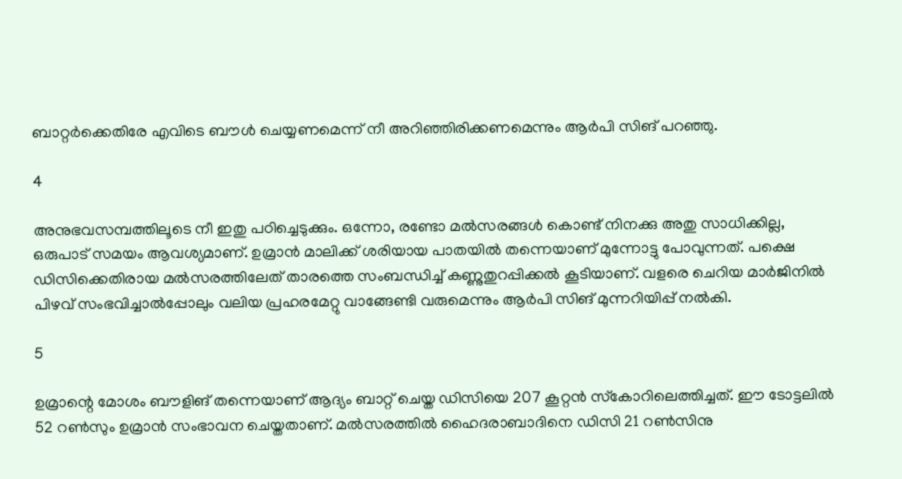ബാറ്റര്‍ക്കെതിരേ എവിടെ ബൗള്‍ ചെയ്യണമെന്ന് നീ അറിഞ്ഞിരിക്കണമെന്നും ആര്‍പി സിങ് പറഞ്ഞു.

4

അനുഭവസമ്പത്തിലൂടെ നീ ഇതു പഠിച്ചെടുക്കും. ഒന്നോ, രണ്ടോ മല്‍സരങ്ങള്‍ കൊണ്ട് നിനക്കു അതു സാധിക്കില്ല, ഒരുപാട് സമയം ആവശ്യമാണ്. ഉമ്രാന്‍ മാലിക്ക് ശരിയായ പാതയില്‍ തന്നെയാണ് മുന്നോട്ടു പോവുന്നത്. പക്ഷെ ഡിസിക്കെതിരായ മല്‍സരത്തിലേത് താരത്തെ സംബന്ധിച്ച് കണ്ണുതുറപ്പിക്കല്‍ കൂടിയാണ്. വളരെ ചെറിയ മാര്‍ജിനില്‍ പിഴവ് സംഭവിച്ചാല്‍പ്പോലും വലിയ പ്രഹരമേറ്റു വാങ്ങേണ്ടി വരുമെന്നും ആര്‍പി സിങ് മുന്നറിയിപ്പ് നല്‍കി.

5

ഉമ്രാന്റെ മോശം ബൗളിങ് തന്നെയാണ് ആദ്യം ബാറ്റ് ചെയ്ത ഡിസിയെ 207 കൂറ്റന്‍ സ്‌കോറിലെത്തിച്ചത്. ഈ ടോട്ടലില്‍ 52 റണ്‍സും ഉമ്രാന്‍ സംഭാവന ചെയ്തതാണ്. മല്‍സരത്തില്‍ ഹൈദരാബാദിനെ ഡിസി 21 റണ്‍സിനു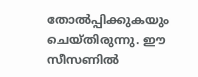തോല്‍പ്പിക്കുകയും ചെയ്തിരുന്നു. ഈ സീസണില്‍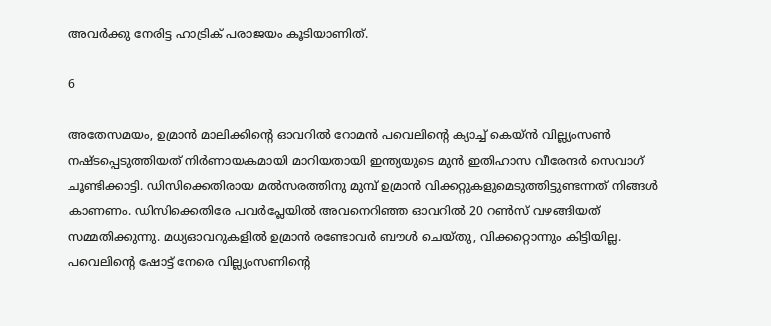അവര്‍ക്കു നേരിട്ട ഹാട്രിക് പരാജയം കൂടിയാണിത്.

6

അതേസമയം, ഉമ്രാന്‍ മാലിക്കിന്റെ ഓവറില്‍ റോമന്‍ പവെലിന്റെ ക്യാച്ച് കെയ്ന്‍ വില്ല്യംസണ്‍ നഷ്ടപ്പെടുത്തിയത് നിര്‍ണായകമായി മാറിയതായി ഇന്ത്യയുടെ മുന്‍ ഇതിഹാസ വീരേന്ദര്‍ സെവാഗ് ചൂണ്ടിക്കാട്ടി. ഡിസിക്കെതിരായ മല്‍സരത്തിനു മുമ്പ് ഉമ്രാന്‍ വിക്കറ്റുകളുമെടുത്തിട്ടുണ്ടന്നത് നിങ്ങള്‍ കാണണം. ഡിസിക്കെതിരേ പവര്‍പ്ലേയില്‍ അവനെറിഞ്ഞ ഓവറില്‍ 20 റണ്‍സ് വഴങ്ങിയത് സമ്മതിക്കുന്നു. മധ്യഓവറുകളില്‍ ഉമ്രാന്‍ രണ്ടോവര്‍ ബൗള്‍ ചെയ്തു, വിക്കറ്റൊന്നും കിട്ടിയില്ല. പവെലിന്റെ ഷോട്ട് നേരെ വില്ല്യംസണിന്റെ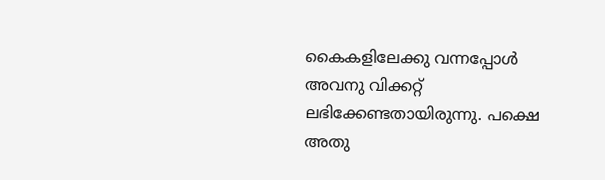കൈകളിലേക്കു വന്നപ്പോള്‍ അവനു വിക്കറ്റ് ലഭിക്കേണ്ടതായിരുന്നു. പക്ഷെ അതു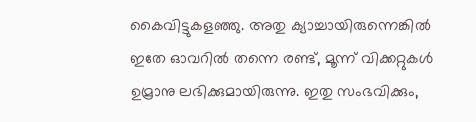കൈവിട്ടുകളഞ്ഞു. അതു ക്യാച്ചായിരുന്നെങ്കില്‍ ഇതേ ഓവറില്‍ തന്നെ രണ്ട്, മൂന്ന് വിക്കറ്റുകള്‍ ഉമ്രാനു ലഭിക്കുമായിരുന്നു. ഇതു സംഭവിക്കും,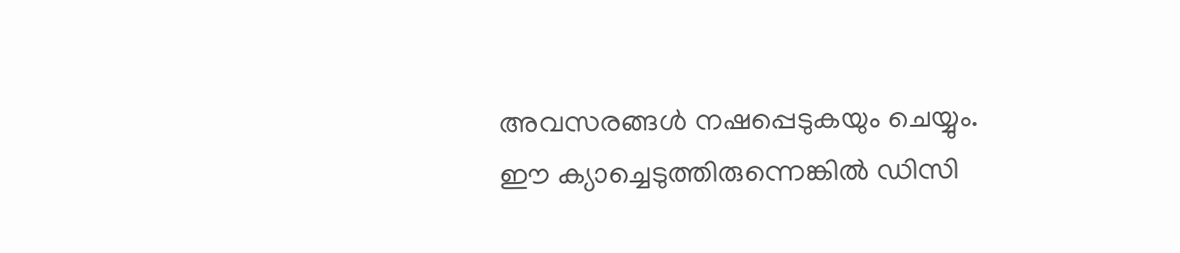അവസരങ്ങള്‍ നഷപ്പെടുകയും ചെയ്യും. ഈ ക്യാച്ചെടുത്തിരുന്നെങ്കില്‍ ഡിസി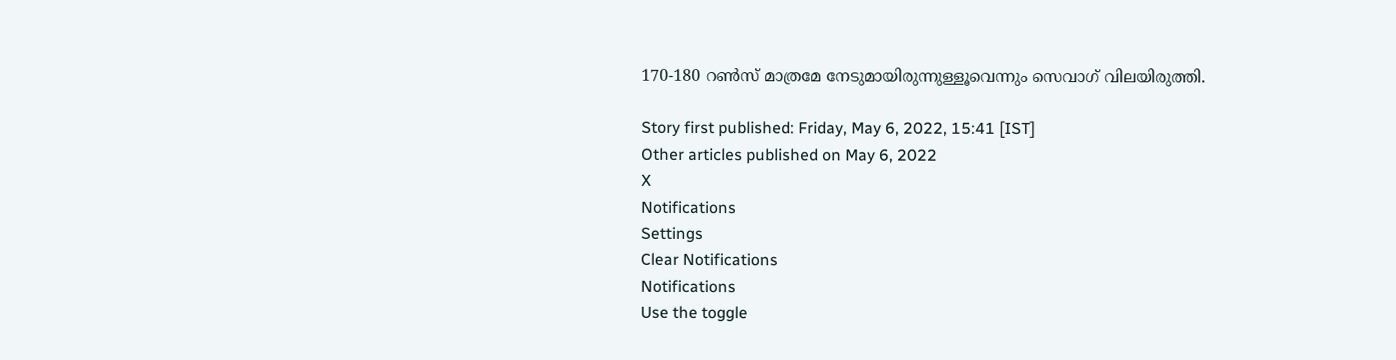170-180 റണ്‍സ് മാത്രമേ നേടുമായിരുന്നുള്ളൂവെന്നും സെവാഗ് വിലയിരുത്തി.

Story first published: Friday, May 6, 2022, 15:41 [IST]
Other articles published on May 6, 2022
X
Notifications
Settings
Clear Notifications
Notifications
Use the toggle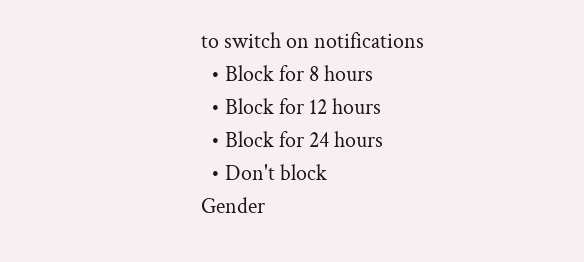to switch on notifications
  • Block for 8 hours
  • Block for 12 hours
  • Block for 24 hours
  • Don't block
Gender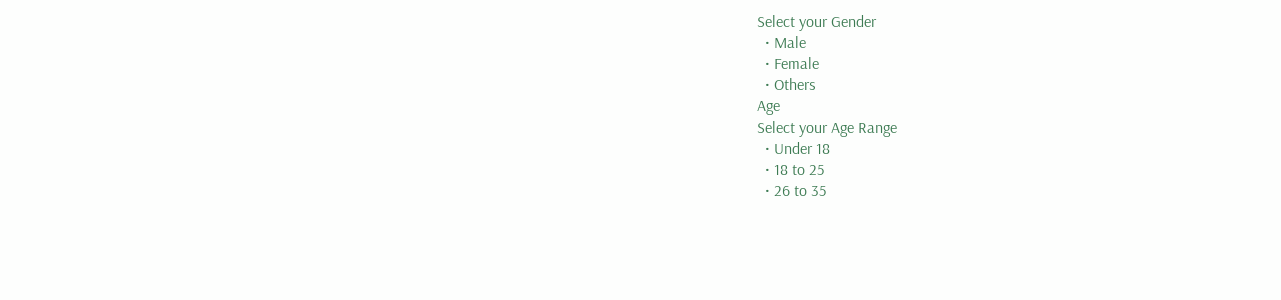Select your Gender
  • Male
  • Female
  • Others
Age
Select your Age Range
  • Under 18
  • 18 to 25
  • 26 to 35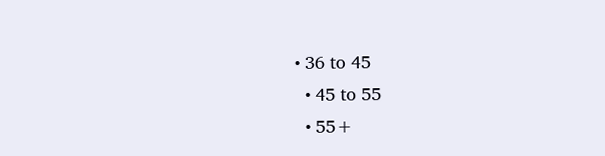• 36 to 45
  • 45 to 55
  • 55+